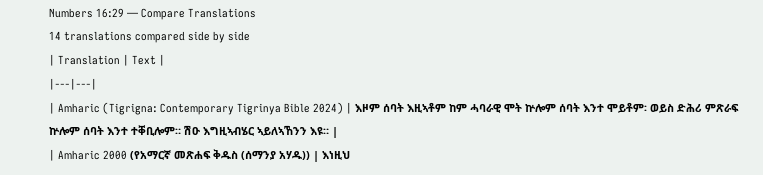Numbers 16:29 — Compare Translations
14 translations compared side by side
| Translation | Text |
|---|---|
| Amharic (Tigrigna: Contemporary Tigrinya Bible 2024) | እዞም ሰባት እዚኣቶም ከም ሓባራዊ ሞት ኵሎም ሰባት እንተ ሞይቶም፡ ወይስ ድሕሪ ምጽራፍ ኵሎም ሰባት እንተ ተቐቢሎም። ሽዑ እግዚኣብሄር ኣይለኣኸንን እዩ። |
| Amharic 2000 (የአማርኛ መጽሐፍ ቅዱስ (ሰማንያ አሃዱ)) | እነዚህ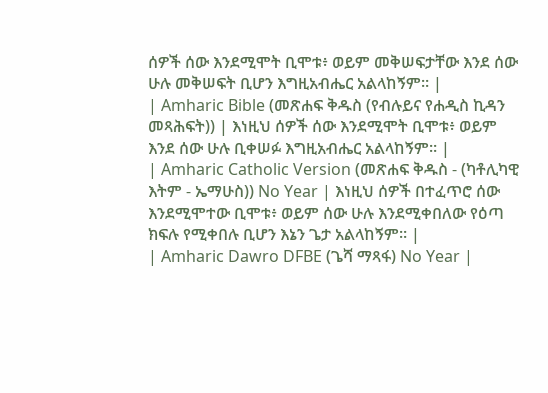ሰዎች ሰው እንደሚሞት ቢሞቱ፥ ወይም መቅሠፍታቸው እንደ ሰው ሁሉ መቅሠፍት ቢሆን እግዚአብሔር አልላከኝም። |
| Amharic Bible (መጽሐፍ ቅዱስ (የብሉይና የሐዲስ ኪዳን መጻሕፍት)) | እነዚህ ሰዎች ሰው እንደሚሞት ቢሞቱ፥ ወይም እንደ ሰው ሁሉ ቢቀሠፉ እግዚአብሔር አልላከኝም። |
| Amharic Catholic Version (መጽሐፍ ቅዱስ - (ካቶሊካዊ እትም - ኤማሁስ)) No Year | እነዚህ ሰዎች በተፈጥሮ ሰው እንደሚሞተው ቢሞቱ፥ ወይም ሰው ሁሉ እንደሚቀበለው የዕጣ ክፍሉ የሚቀበሉ ቢሆን እኔን ጌታ አልላከኝም። |
| Amharic Dawro DFBE (ጌሻ ማጻፋ) No Year |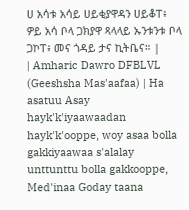ሀ አሳቱ አሳይ ሀይቂያዋዳን ሀይቆፐ፥ ዎይ አሳ ቦላ ጋክያዋ ጻላላይ ኡንቱንቱ ቦላ ጋኮፐ፥ መና ጎዳይ ታና ኪትቤና። |
| Amharic Dawro DFBLVL (Geeshsha Mas'aafaa) | Ha asatuu Asay hayk'k'iyaawaadan hayk'k'ooppe, woy asaa bolla gakkiyaawaa s'alalay unttunttu bolla gakkooppe, Med'inaa Goday taana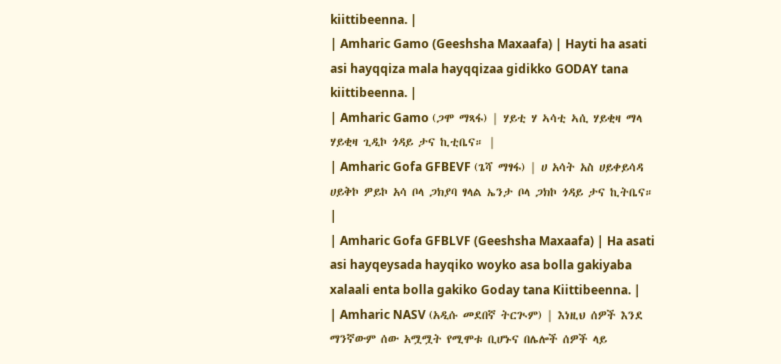kiittibeenna. |
| Amharic Gamo (Geeshsha Maxaafa) | Hayti ha asati asi hayqqiza mala hayqqizaa gidikko GODAY tana kiittibeenna. |
| Amharic Gamo (ጋሞ ማጻፋ) | ሃይቲ ሃ ኣሳቲ ኣሲ ሃይቂዛ ማላ ሃይቂዛ ጊዲኮ ጎዳይ ታና ኪቲቤና። |
| Amharic Gofa GFBEVF (ጌሻ ማፃፋ) | ሀ አሳት አስ ሀይቀይሳዳ ሀይቅኮ ዎይኮ አሳ ቦላ ጋክያባ ፃላል ኤንታ ቦላ ጋክኮ ጎዳይ ታና ኪትቤና። |
| Amharic Gofa GFBLVF (Geeshsha Maxaafa) | Ha asati asi hayqeysada hayqiko woyko asa bolla gakiyaba xalaali enta bolla gakiko Goday tana Kiittibeenna. |
| Amharic NASV (አዲሱ መደበኛ ትርጒም) | እነዚህ ሰዎች እንደ ማንኛውም ሰው አሟሟት የሚሞቱ ቢሆኑና በሌሎች ሰዎች ላይ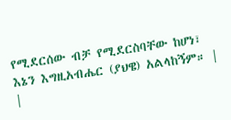የሚደርሰው ብቻ የሚደርስባቸው ከሆነ፣ እኔን እግዚአብሔር (ያህዌ) አልላከኝም። |
|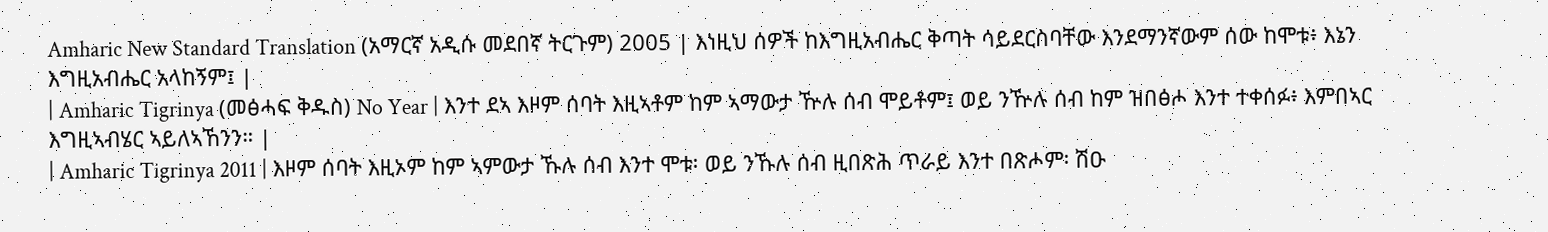Amharic New Standard Translation (አማርኛ አዲሱ መደበኛ ትርጉም) 2005 | እነዚህ ሰዎች ከእግዚአብሔር ቅጣት ሳይደርስባቸው እንደማንኛውም ሰው ከሞቱ፥ እኔን እግዚአብሔር አላከኝም፤ |
| Amharic Tigrinya (መፅሓፍ ቅዱስ) No Year | እንተ ደኣ እዞም ሰባት እዚኣቶም ከም ኣማውታ ዅሉ ሰብ ሞይቶም፤ ወይ ንዅሉ ሰብ ከም ዝበፅሖ እንተ ተቀሰፉ፥ እምበኣር እግዚኣብሄር ኣይለኣኸንን። |
| Amharic Tigrinya 2011 | እዞም ሰባት እዚኦም ከም ኣምውታ ኹሉ ሰብ እንተ ሞቱ፡ ወይ ንኹሉ ሰብ ዚበጽሕ ጥራይ እንተ በጽሖም፡ ሽዑ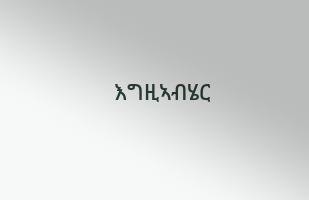እግዚኣብሄር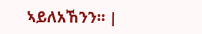ኣይለአኸንን። |